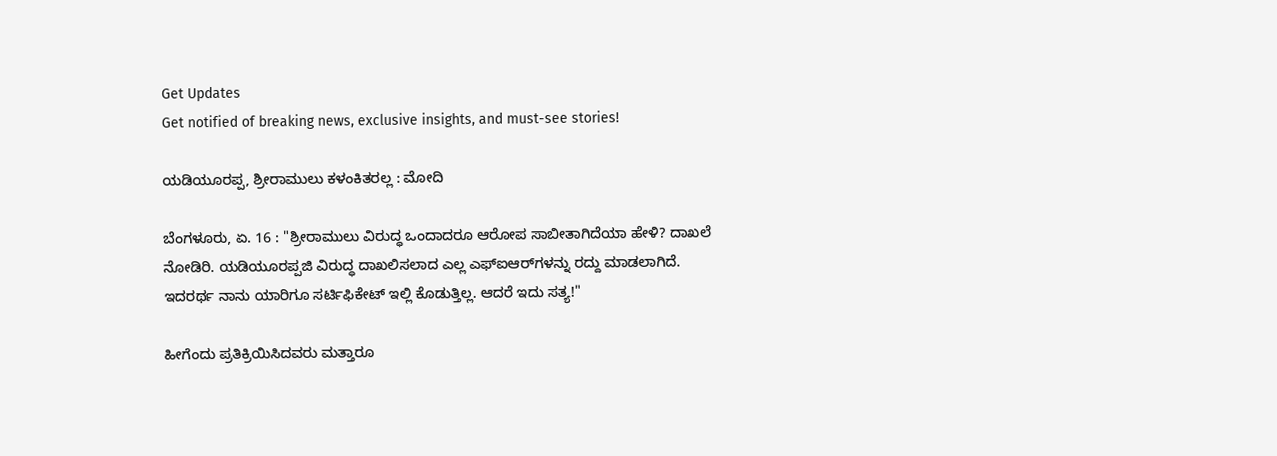Get Updates
Get notified of breaking news, exclusive insights, and must-see stories!

ಯಡಿಯೂರಪ್ಪ, ಶ್ರೀರಾಮುಲು ಕಳಂಕಿತರಲ್ಲ : ಮೋದಿ

ಬೆಂಗಳೂರು, ಏ. 16 : "ಶ್ರೀರಾಮುಲು ವಿರುದ್ಧ ಒಂದಾದರೂ ಆರೋಪ ಸಾಬೀತಾಗಿದೆಯಾ ಹೇಳಿ? ದಾಖಲೆ ನೋಡಿರಿ. ಯಡಿಯೂರಪ್ಪಜಿ ವಿರುದ್ಧ ದಾಖಲಿಸಲಾದ ಎಲ್ಲ ಎಫ್ಐಆರ್‌ಗಳನ್ನು ರದ್ದು ಮಾಡಲಾಗಿದೆ. ಇದರರ್ಥ ನಾನು ಯಾರಿಗೂ ಸರ್ಟಿಫಿಕೇಟ್ ಇಲ್ಲಿ ಕೊಡುತ್ತಿಲ್ಲ. ಆದರೆ ಇದು ಸತ್ಯ!"

ಹೀಗೆಂದು ಪ್ರತಿಕ್ರಿಯಿಸಿದವರು ಮತ್ತಾರೂ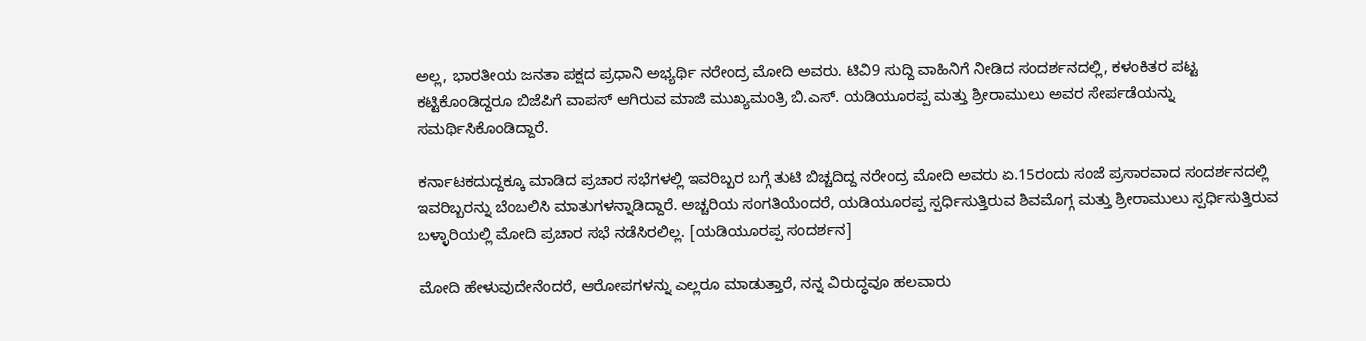ಅಲ್ಲ, ಭಾರತೀಯ ಜನತಾ ಪಕ್ಷದ ಪ್ರಧಾನಿ ಅಭ್ಯರ್ಥಿ ನರೇಂದ್ರ ಮೋದಿ ಅವರು. ಟಿವಿ9 ಸುದ್ದಿ ವಾಹಿನಿಗೆ ನೀಡಿದ ಸಂದರ್ಶನದಲ್ಲಿ, ಕಳಂಕಿತರ ಪಟ್ಟ ಕಟ್ಟಿಕೊಂಡಿದ್ದರೂ ಬಿಜೆಪಿಗೆ ವಾಪಸ್ ಆಗಿರುವ ಮಾಜಿ ಮುಖ್ಯಮಂತ್ರಿ ಬಿ.ಎಸ್. ಯಡಿಯೂರಪ್ಪ ಮತ್ತು ಶ್ರೀರಾಮುಲು ಅವರ ಸೇರ್ಪಡೆಯನ್ನು ಸಮರ್ಥಿಸಿಕೊಂಡಿದ್ದಾರೆ.

ಕರ್ನಾಟಕದುದ್ದಕ್ಕೂ ಮಾಡಿದ ಪ್ರಚಾರ ಸಭೆಗಳಲ್ಲಿ ಇವರಿಬ್ಬರ ಬಗ್ಗೆ ತುಟಿ ಬಿಚ್ಚದಿದ್ದ ನರೇಂದ್ರ ಮೋದಿ ಅವರು ಏ.15ರಂದು ಸಂಜೆ ಪ್ರಸಾರವಾದ ಸಂದರ್ಶನದಲ್ಲಿ ಇವರಿಬ್ಬರನ್ನು ಬೆಂಬಲಿಸಿ ಮಾತುಗಳನ್ನಾಡಿದ್ದಾರೆ. ಅಚ್ಚರಿಯ ಸಂಗತಿಯೆಂದರೆ, ಯಡಿಯೂರಪ್ಪ ಸ್ಪರ್ಧಿಸುತ್ತಿರುವ ಶಿವಮೊಗ್ಗ ಮತ್ತು ಶ್ರೀರಾಮುಲು ಸ್ಪರ್ಧಿಸುತ್ತಿರುವ ಬಳ್ಳಾರಿಯಲ್ಲಿ ಮೋದಿ ಪ್ರಚಾರ ಸಭೆ ನಡೆಸಿರಲಿಲ್ಲ. [ಯಡಿಯೂರಪ್ಪ ಸಂದರ್ಶನ]

ಮೋದಿ ಹೇಳುವುದೇನೆಂದರೆ, ಆರೋಪಗಳನ್ನು ಎಲ್ಲರೂ ಮಾಡುತ್ತಾರೆ, ನನ್ನ ವಿರುದ್ಧವೂ ಹಲವಾರು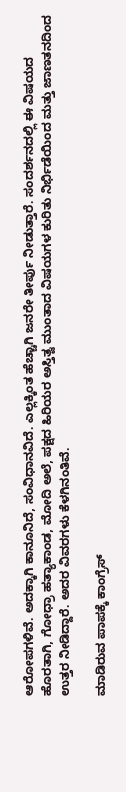ಆರೋಪಗಳಿವೆ. ಅದಕ್ಕಾಗಿ ಕಾನೂನಿದೆ, ಸಂವಿಧಾನವಿದೆ. ಎಲ್ಲಕ್ಕಿಂತ ಹೆಚ್ಚಾಗಿ ಜನರೇ ತೀರ್ಪು ನೀಡುತ್ತಾರೆ. ಸಂದರ್ಶನದಲ್ಲಿ ಈ ವಿಷಯದ ಹೊರತಾಗಿ, ಗೋಧ್ರಾ ಹತ್ಯಾಕಾಂಡ, ಮೋದಿ ಅಲೆ, ಪಕ್ಷದ ಹಿರಿಯರ ಅಸ್ತಿತ್ವ ಮುಂತಾದ ವಿಷಯಗಳ ಕುರಿತು ನಿರ್ಭಿಡೆಯಿಂದ ಮತ್ತು ಜಾಣತನದಿಂದ ಉತ್ತರ ನೀಡಿದ್ದಾರೆ. ಅದರ ವಿವರಗಳು ಕೆಳಗಿನಂತಿವೆ.

ಮಾಡಿರುವ ಪಾಪಕ್ಕೆ ಕಾಂಗ್ರೆಸ್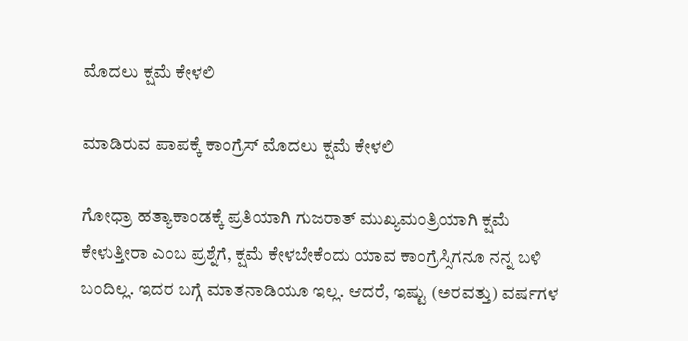ಮೊದಲು ಕ್ಷಮೆ ಕೇಳಲಿ

ಮಾಡಿರುವ ಪಾಪಕ್ಕೆ ಕಾಂಗ್ರೆಸ್ ಮೊದಲು ಕ್ಷಮೆ ಕೇಳಲಿ

ಗೋಧ್ರಾ ಹತ್ಯಾಕಾಂಡಕ್ಕೆ ಪ್ರತಿಯಾಗಿ ಗುಜರಾತ್ ಮುಖ್ಯಮಂತ್ರಿಯಾಗಿ ಕ್ಷಮೆ ಕೇಳುತ್ತೀರಾ ಎಂಬ ಪ್ರಶ್ನೆಗೆ, ಕ್ಷಮೆ ಕೇಳಬೇಕೆಂದು ಯಾವ ಕಾಂಗ್ರೆಸ್ಸಿಗನೂ ನನ್ನ ಬಳಿ ಬಂದಿಲ್ಲ. ಇದರ ಬಗ್ಗೆ ಮಾತನಾಡಿಯೂ ಇಲ್ಲ. ಆದರೆ, ಇಷ್ಟು (ಅರವತ್ತು) ವರ್ಷಗಳ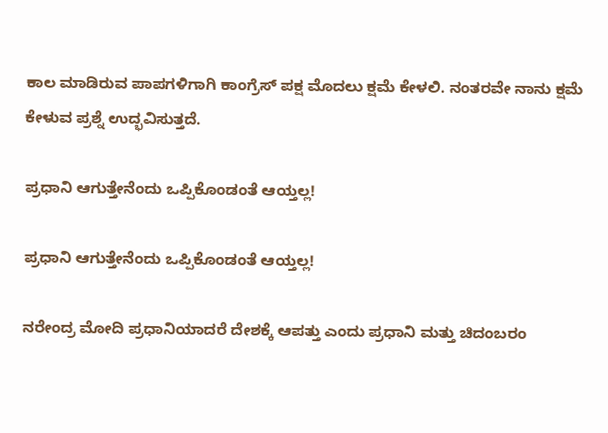ಕಾಲ ಮಾಡಿರುವ ಪಾಪಗಳಿಗಾಗಿ ಕಾಂಗ್ರೆಸ್ ಪಕ್ಷ ಮೊದಲು ಕ್ಷಮೆ ಕೇಳಲಿ. ನಂತರವೇ ನಾನು ಕ್ಷಮೆ ಕೇಳುವ ಪ್ರಶ್ನೆ ಉದ್ಭವಿಸುತ್ತದೆ.

ಪ್ರಧಾನಿ ಆಗುತ್ತೇನೆಂದು ಒಪ್ಪಿಕೊಂಡಂತೆ ಆಯ್ತಲ್ಲ!

ಪ್ರಧಾನಿ ಆಗುತ್ತೇನೆಂದು ಒಪ್ಪಿಕೊಂಡಂತೆ ಆಯ್ತಲ್ಲ!

ನರೇಂದ್ರ ಮೋದಿ ಪ್ರಧಾನಿಯಾದರೆ ದೇಶಕ್ಕೆ ಆಪತ್ತು ಎಂದು ಪ್ರಧಾನಿ ಮತ್ತು ಚಿದಂಬರಂ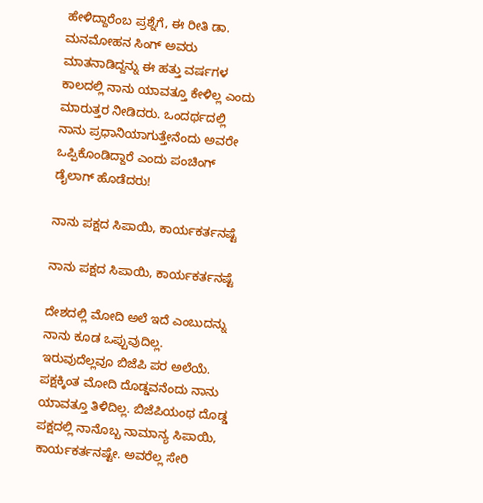ಹೇಳಿದ್ದಾರೆಂಬ ಪ್ರಶ್ನೆಗೆ, ಈ ರೀತಿ ಡಾ. ಮನಮೋಹನ ಸಿಂಗ್ ಅವರು ಮಾತನಾಡಿದ್ದನ್ನು ಈ ಹತ್ತು ವರ್ಷಗಳ ಕಾಲದಲ್ಲಿ ನಾನು ಯಾವತ್ತೂ ಕೇಳಿಲ್ಲ ಎಂದು ಮಾರುತ್ತರ ನೀಡಿದರು. ಒಂದರ್ಥದಲ್ಲಿ ನಾನು ಪ್ರಧಾನಿಯಾಗುತ್ತೇನೆಂದು ಅವರೇ ಒಪ್ಪಿಕೊಂಡಿದ್ದಾರೆ ಎಂದು ಪಂಚಿಂಗ್ ಡೈಲಾಗ್ ಹೊಡೆದರು!

ನಾನು ಪಕ್ಷದ ಸಿಪಾಯಿ, ಕಾರ್ಯಕರ್ತನಷ್ಟೆ

ನಾನು ಪಕ್ಷದ ಸಿಪಾಯಿ, ಕಾರ್ಯಕರ್ತನಷ್ಟೆ

ದೇಶದಲ್ಲಿ ಮೋದಿ ಅಲೆ ಇದೆ ಎಂಬುದನ್ನು ನಾನು ಕೂಡ ಒಪ್ಪುವುದಿಲ್ಲ. ಇರುವುದೆಲ್ಲವೂ ಬಿಜೆಪಿ ಪರ ಅಲೆಯೆ. ಪಕ್ಷಕ್ಕಿಂತ ಮೋದಿ ದೊಡ್ಡವನೆಂದು ನಾನು ಯಾವತ್ತೂ ತಿಳಿದಿಲ್ಲ. ಬಿಜೆಪಿಯಂಥ ದೊಡ್ಡ ಪಕ್ಷದಲ್ಲಿ ನಾನೊಬ್ಬ ನಾಮಾನ್ಯ ಸಿಪಾಯಿ, ಕಾರ್ಯಕರ್ತನಷ್ಟೇ. ಅವರೆಲ್ಲ ಸೇರಿ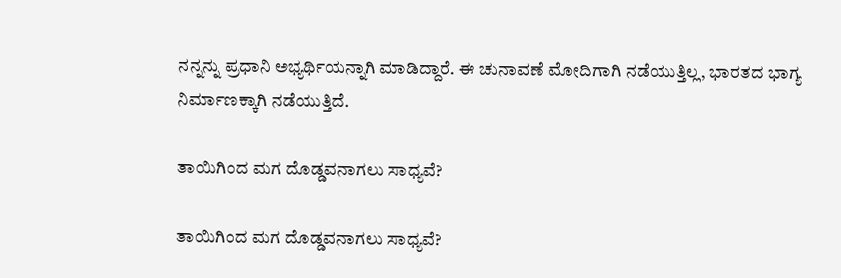ನನ್ನನ್ನು ಪ್ರಧಾನಿ ಅಭ್ಯರ್ಥಿಯನ್ನಾಗಿ ಮಾಡಿದ್ದಾರೆ. ಈ ಚುನಾವಣೆ ಮೋದಿಗಾಗಿ ನಡೆಯುತ್ತಿಲ್ಲ, ಭಾರತದ ಭಾಗ್ಯ ನಿರ್ಮಾಣಕ್ಕಾಗಿ ನಡೆಯುತ್ತಿದೆ.

ತಾಯಿಗಿಂದ ಮಗ ದೊಡ್ಡವನಾಗಲು ಸಾಧ್ಯವೆ?

ತಾಯಿಗಿಂದ ಮಗ ದೊಡ್ಡವನಾಗಲು ಸಾಧ್ಯವೆ?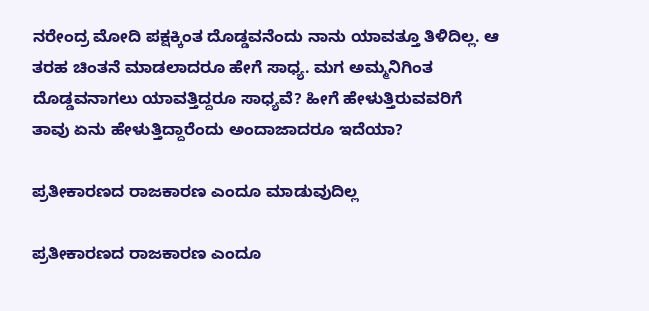ನರೇಂದ್ರ ಮೋದಿ ಪಕ್ಷಕ್ಕಿಂತ ದೊಡ್ಡವನೆಂದು ನಾನು ಯಾವತ್ತೂ ತಿಳಿದಿಲ್ಲ. ಆ ತರಹ ಚಿಂತನೆ ಮಾಡಲಾದರೂ ಹೇಗೆ ಸಾಧ್ಯ. ಮಗ ಅಮ್ಮನಿಗಿಂತ ದೊಡ್ಡವನಾಗಲು ಯಾವತ್ತಿದ್ದರೂ ಸಾಧ್ಯವೆ? ಹೀಗೆ ಹೇಳುತ್ತಿರುವವರಿಗೆ ತಾವು ಏನು ಹೇಳುತ್ತಿದ್ದಾರೆಂದು ಅಂದಾಜಾದರೂ ಇದೆಯಾ?

ಪ್ರತೀಕಾರಣದ ರಾಜಕಾರಣ ಎಂದೂ ಮಾಡುವುದಿಲ್ಲ

ಪ್ರತೀಕಾರಣದ ರಾಜಕಾರಣ ಎಂದೂ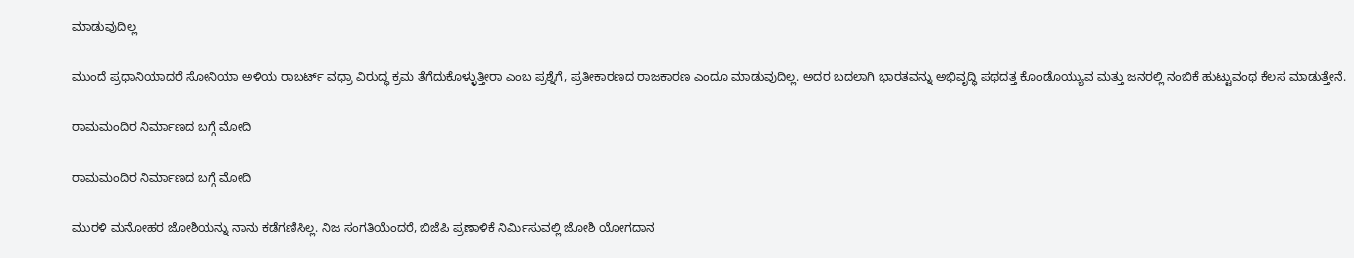ಮಾಡುವುದಿಲ್ಲ

ಮುಂದೆ ಪ್ರಧಾನಿಯಾದರೆ ಸೋನಿಯಾ ಅಳಿಯ ರಾಬರ್ಟ್ ವಧ್ರಾ ವಿರುದ್ಧ ಕ್ರಮ ತೆಗೆದುಕೊಳ್ಳುತ್ತೀರಾ ಎಂಬ ಪ್ರಶ್ನೆಗೆ, ಪ್ರತೀಕಾರಣದ ರಾಜಕಾರಣ ಎಂದೂ ಮಾಡುವುದಿಲ್ಲ. ಅದರ ಬದಲಾಗಿ ಭಾರತವನ್ನು ಅಭಿವೃದ್ಧಿ ಪಥದತ್ತ ಕೊಂಡೊಯ್ಯುವ ಮತ್ತು ಜನರಲ್ಲಿ ನಂಬಿಕೆ ಹುಟ್ಟುವಂಥ ಕೆಲಸ ಮಾಡುತ್ತೇನೆ.

ರಾಮಮಂದಿರ ನಿರ್ಮಾಣದ ಬಗ್ಗೆ ಮೋದಿ

ರಾಮಮಂದಿರ ನಿರ್ಮಾಣದ ಬಗ್ಗೆ ಮೋದಿ

ಮುರಳಿ ಮನೋಹರ ಜೋಶಿಯನ್ನು ನಾನು ಕಡೆಗಣಿಸಿಲ್ಲ. ನಿಜ ಸಂಗತಿಯೆಂದರೆ, ಬಿಜೆಪಿ ಪ್ರಣಾಳಿಕೆ ನಿರ್ಮಿಸುವಲ್ಲಿ ಜೋಶಿ ಯೋಗದಾನ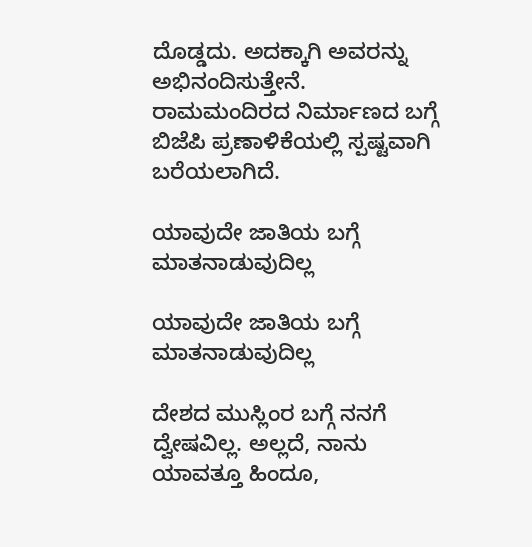ದೊಡ್ಡದು. ಅದಕ್ಕಾಗಿ ಅವರನ್ನು ಅಭಿನಂದಿಸುತ್ತೇನೆ. ರಾಮಮಂದಿರದ ನಿರ್ಮಾಣದ ಬಗ್ಗೆ ಬಿಜೆಪಿ ಪ್ರಣಾಳಿಕೆಯಲ್ಲಿ ಸ್ಪಷ್ಟವಾಗಿ ಬರೆಯಲಾಗಿದೆ.

ಯಾವುದೇ ಜಾತಿಯ ಬಗ್ಗೆ ಮಾತನಾಡುವುದಿಲ್ಲ

ಯಾವುದೇ ಜಾತಿಯ ಬಗ್ಗೆ ಮಾತನಾಡುವುದಿಲ್ಲ

ದೇಶದ ಮುಸ್ಲಿಂರ ಬಗ್ಗೆ ನನಗೆ ದ್ವೇಷವಿಲ್ಲ. ಅಲ್ಲದೆ, ನಾನು ಯಾವತ್ತೂ ಹಿಂದೂ,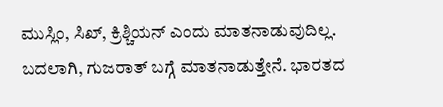ಮುಸ್ಲಿಂ, ಸಿಖ್, ಕ್ರಿಶ್ಚಿಯನ್ ಎಂದು ಮಾತನಾಡುವುದಿಲ್ಲ. ಬದಲಾಗಿ, ಗುಜರಾತ್ ಬಗ್ಗೆ ಮಾತನಾಡುತ್ತೇನೆ. ಭಾರತದ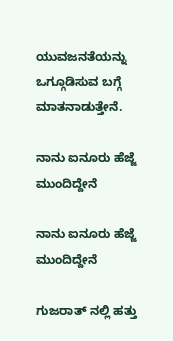ಯುವಜನತೆಯನ್ನು ಒಗ್ಗೂಡಿಸುವ ಬಗ್ಗೆ ಮಾತನಾಡುತ್ತೇನೆ.

ನಾನು ಐನೂರು ಹೆಜ್ಜೆ ಮುಂದಿದ್ದೇನೆ

ನಾನು ಐನೂರು ಹೆಜ್ಜೆ ಮುಂದಿದ್ದೇನೆ

ಗುಜರಾತ್ ನಲ್ಲಿ ಹತ್ತು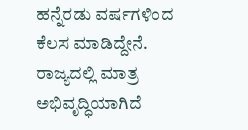ಹನ್ನೆರಡು ವರ್ಷಗಳಿಂದ ಕೆಲಸ ಮಾಡಿದ್ದೇನೆ. ರಾಜ್ಯದಲ್ಲಿ ಮಾತ್ರ ಅಭಿವೃದ್ಧಿಯಾಗಿದೆ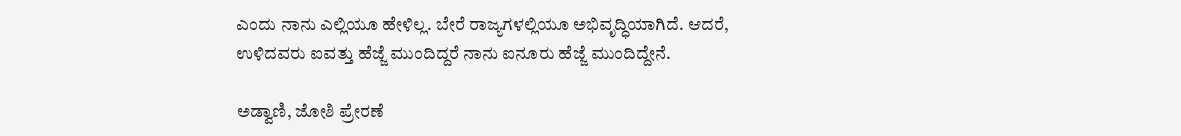ಎಂದು ನಾನು ಎಲ್ಲಿಯೂ ಹೇಳಿಲ್ಲ. ಬೇರೆ ರಾಜ್ಯಗಳಲ್ಲಿಯೂ ಅಭಿವೃದ್ಧಿಯಾಗಿದೆ. ಆದರೆ, ಉಳಿದವರು ಐವತ್ತು ಹೆಜ್ಜೆ ಮುಂದಿದ್ದರೆ ನಾನು ಐನೂರು ಹೆಜ್ಜೆ ಮುಂದಿದ್ದೇನೆ.

ಅಡ್ವಾಣಿ, ಜೋಶಿ ಪ್ರೇರಣೆ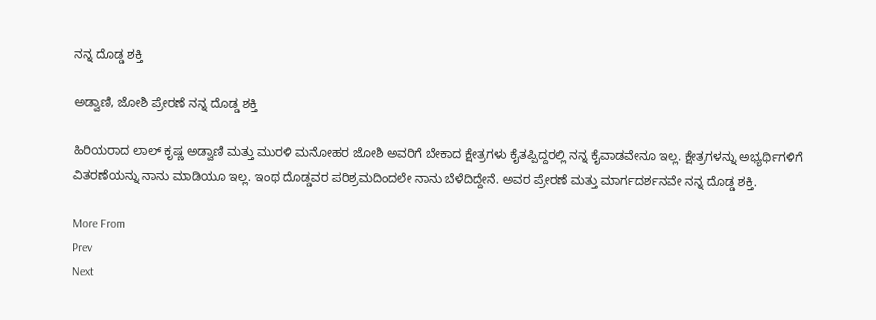ನನ್ನ ದೊಡ್ಡ ಶಕ್ತಿ

ಅಡ್ವಾಣಿ, ಜೋಶಿ ಪ್ರೇರಣೆ ನನ್ನ ದೊಡ್ಡ ಶಕ್ತಿ

ಹಿರಿಯರಾದ ಲಾಲ್ ಕೃಷ್ಣ ಅಡ್ವಾಣಿ ಮತ್ತು ಮುರಳಿ ಮನೋಹರ ಜೋಶಿ ಅವರಿಗೆ ಬೇಕಾದ ಕ್ಷೇತ್ರಗಳು ಕೈತಪ್ಪಿದ್ದರಲ್ಲಿ ನನ್ನ ಕೈವಾಡವೇನೂ ಇಲ್ಲ. ಕ್ಷೇತ್ರಗಳನ್ನು ಅಭ್ಯರ್ಥಿಗಳಿಗೆ ವಿತರಣೆಯನ್ನು ನಾನು ಮಾಡಿಯೂ ಇಲ್ಲ. ಇಂಥ ದೊಡ್ಡವರ ಪರಿಶ್ರಮದಿಂದಲೇ ನಾನು ಬೆಳೆದಿದ್ದೇನೆ. ಅವರ ಪ್ರೇರಣೆ ಮತ್ತು ಮಾರ್ಗದರ್ಶನವೇ ನನ್ನ ದೊಡ್ಡ ಶಕ್ತಿ.

More From
Prev
Next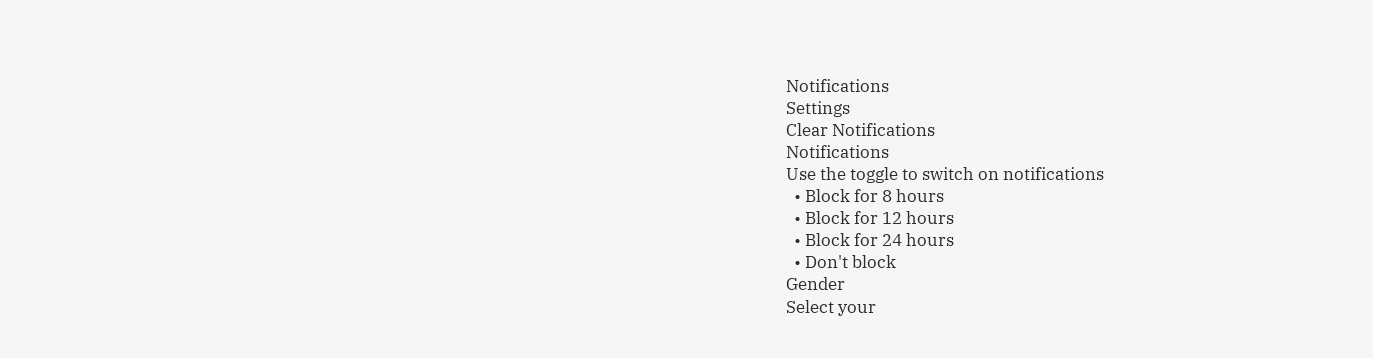Notifications
Settings
Clear Notifications
Notifications
Use the toggle to switch on notifications
  • Block for 8 hours
  • Block for 12 hours
  • Block for 24 hours
  • Don't block
Gender
Select your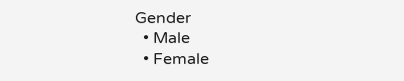Gender
  • Male
  • Female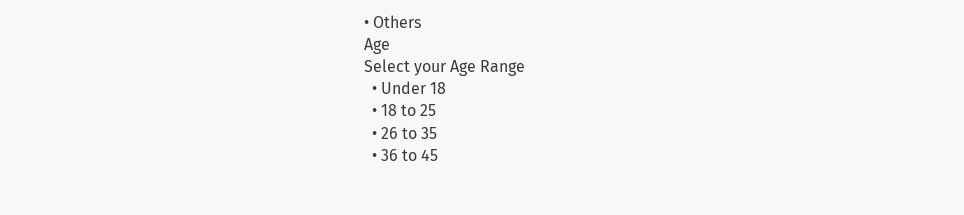• Others
Age
Select your Age Range
  • Under 18
  • 18 to 25
  • 26 to 35
  • 36 to 45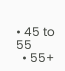• 45 to 55
  • 55+